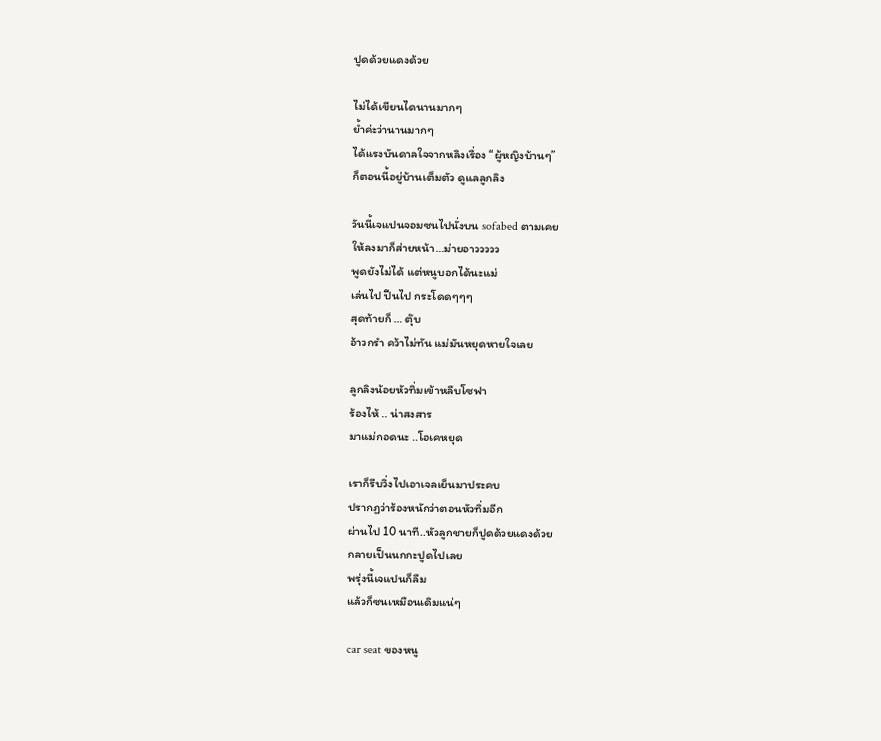ปูดด้วยแดงด้วย

ไม่ได้เขียนไดนานมากๆ
ย้ำค่ะว่านานมากๆ
ได้แรงบันดาลใจจากหลิงเรื่อง “ผู้หญิงบ้านๆ”
ก็ตอนนี้อยู่บ้านเต็มตัว ดูแลลูกลิง

วันนี้เจแปนจอมซนไปนั่งบน sofabed ตามเคย
ให้ลงมาก็ส่ายหน้า…ม่ายอาววววว
พูดยังไม่ได้ แต่หนูบอกได้นะแม่
เล่นไป ปีนไป กระโดดๆๆๆ
สุดท้ายก็ … ตุ๊บ
อ้าวกรำ คว้าไม่ทัน แม่มันหยุดหายใจเลย

ลูกลิงน้อยหัวทิ่มเข้าหลืบโซฟา
ร้องไห้ .. น่าสงสาร
มาแม่กอดนะ ..โอเคหยุด

เราก็รีบวิ่งไปเอาเจลเย็นมาประคบ
ปรากฏว่าร้องหนักว่าตอนหัวทิ่มอีก
ผ่านไป 10 นาที..หัวลูกชายก็ปูดด้วยแดงด้วย
กลายเป็นนกกะปูดไปเลย
พรุ่งนี้เจแปนก็ลืม
แล้วก็ซนเหมือนเดิมแน่ๆ

car seat ของหนู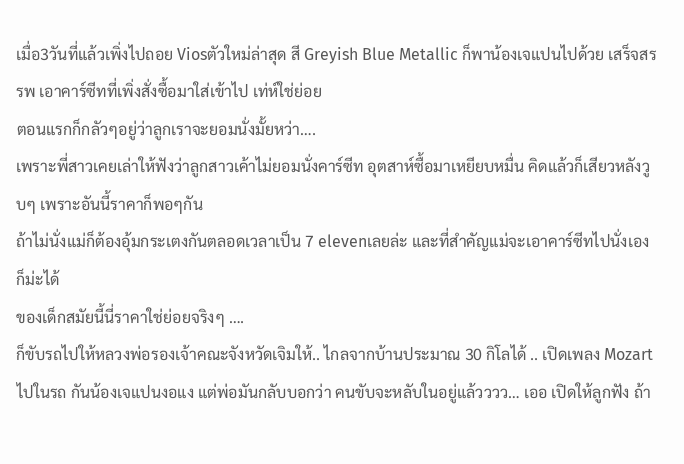เมื่อ3วันที่แล้วเพิ่งไปถอย Viosตัวใหม่ล่าสุด สี Greyish Blue Metallic ก็พาน้องเจแปนไปด้วย เสร็จสรรพ เอาคาร์ซีทที่เพิ่งสั่งซื้อมาใส่เข้าไป เท่ห์ใช่ย่อย
ตอนแรกก็กลัวๆอยู่ว่าลูกเราจะยอมนั่งมั้ยหว่า….
เพราะพี่สาวเคยเล่าให้ฟังว่าลูกสาวเค้าไม่ยอมนั่งคาร์ซีท อุตสาห์ซื้อมาเหยียบหมื่น คิดแล้วก็เสียวหลังวูบๆ เพราะอันนี้ราคาก็พอๆกัน
ถ้าไม่นั่งแม่ก็ต้องอุ้มกระเตงกันตลอดเวลาเป็น 7 elevenเลยล่ะ และที่สำคัญแม่จะเอาคาร์ซีทไปนั่งเองก็ม่ะได้
ของเด็กสมัยนี้นี่ราคาใช่ย่อยจริงๆ ….
ก็ขับรถไปให้หลวงพ่อรองเจ้าคณะจังหวัดเจิมให้.. ไกลจากบ้านประมาณ 30 กิโลได้ .. เปิดเพลง Mozart ไปในรถ กันน้องเจแปนงอแง แต่พ่อมันกลับบอกว่า คนขับจะหลับในอยู่แล้วววว… เออ เปิดให้ลูกฟัง ถ้า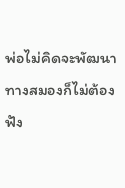พ่อไม่คิดจะพัฒนาทางสมองก็ไม่ต้องฟัง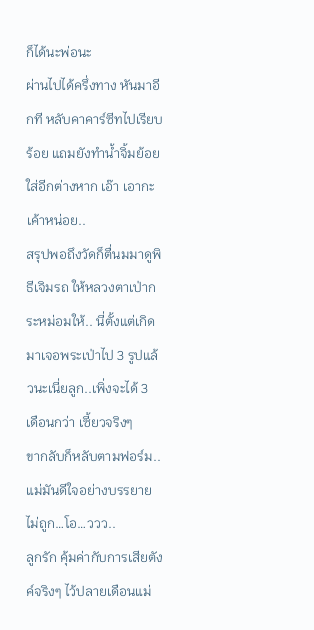ก็ได้นะพ่อนะ
ผ่านไปได้ครึ่งทาง หันมาอีกที หลับคาคาร์ซีทไปเรียบร้อย แถมยังทำน้ำจิ้มย้อยใส่อีกต่างหาก เอ๊า เอากะเค้าหน่อย..
สรุปพอถึงวัดก็ตื่นมมาดูพิธีเจิมรถ ให้หลวงตาเป่ากระหม่อมให้.. นี่ตั้งแต่เกิดมาเจอพระเป่าไป 3 รูปแล้วนะเนี่ยลูก..เพิ่งจะได้ 3 เดือนกว่า เซี้ยวจริงๆ
ขากลับก็หลับตามฟอร์ม..แม่มันดีใจอย่างบรรยายไม่ถูก…โอ…ววว..
ลูกรัก คุ้มค่ากับการเสียตังค์จริงๆ ไว้ปลายเดือนแม่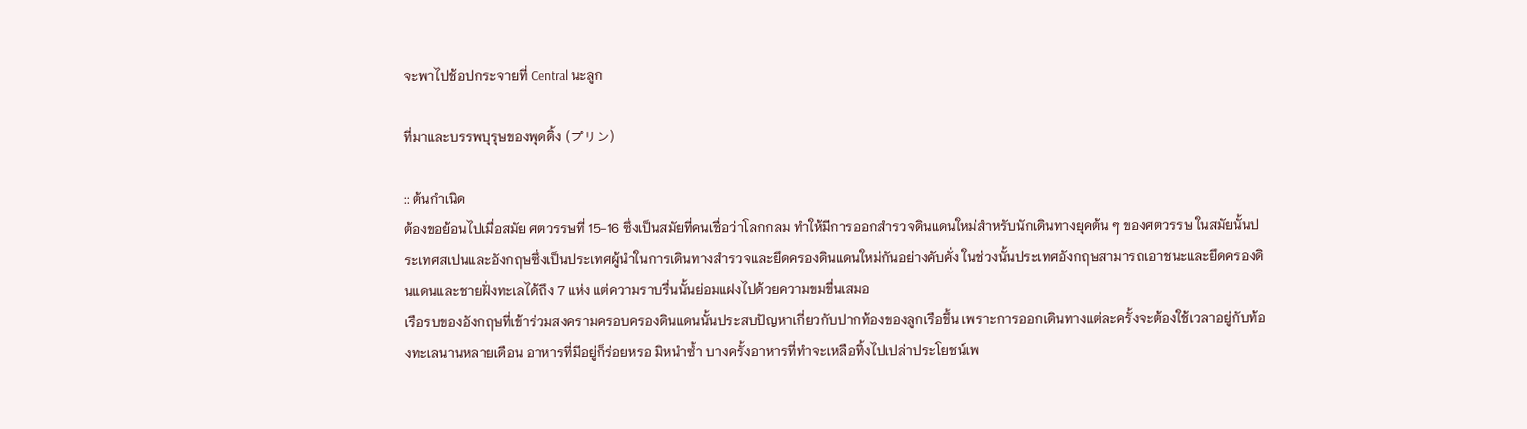จะพาไปช้อปกระจายที่ Central นะลูก

ที่มาและบรรพบุรุษของพุดดิ้ง (プリン)

:: ต้นกำเนิด
ต้องขอย้อนไปเมื่อสมัย ศตวรรษที่ 15-16 ซึ่งเป็นสมัยที่คนเชื่อว่าโลกกลม ทำให้มีการออกสำรวจดินแดนใหม่สำหรับนักเดินทางยุคต้น ๆ ของศตวรรษ ในสมัยนั้นประเทศสเปนและอังกฤษซึ่งเป็นประเทศผู้นำในการเดินทางสำรวจและยึดครองดินแดนใหม่กันอย่างคับคั่ง ในช่วงนั้นประเทศอังกฤษสามารถเอาชนะและยึดครองดินแดนและชายฝั่งทะเลได้ถึง 7 แห่ง แต่ความราบรื่นนั้นย่อมแฝงไปด้วยความขมขื่นเสมอ
เรือรบของอังกฤษที่เข้าร่วมสงครามครอบครองดินแดนนั้นประสบปัญหาเกี่ยวกับปากท้องของลูกเรือขึ้น เพราะการออกเดินทางแต่ละครั้งจะต้องใช้เวลาอยู่กับท้องทะเลนานหลายเดือน อาหารที่มีอยู่ก็ร่อยหรอ มิหนำซ้ำ บางครั้งอาหารที่ทำจะเหลือทิ้งไปเปล่าประโยชน์เพ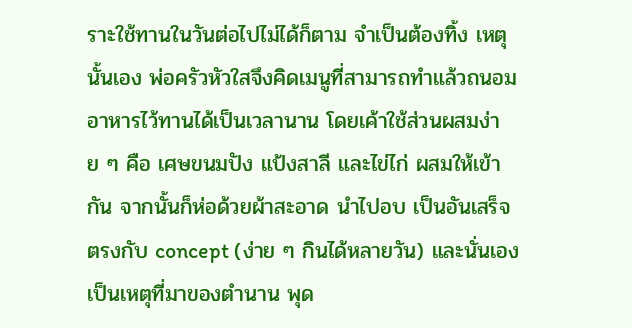ราะใช้ทานในวันต่อไปไม่ได้ก็ตาม จำเป็นต้องทิ้ง เหตุนั้นเอง พ่อครัวหัวใสจึงคิดเมนูที่สามารถทำแล้วถนอมอาหารไว้ทานได้เป็นเวลานาน โดยเค้าใช้ส่วนผสมง่าย ๆ คือ เศษขนมปัง แป้งสาลี และไข่ไก่ ผสมให้เข้ากัน จากนั้นก็ห่อด้วยผ้าสะอาด นำไปอบ เป็นอันเสร็จ ตรงกับ concept (ง่าย ๆ กินได้หลายวัน) และนั่นเองเป็นเหตุที่มาของตำนาน พุด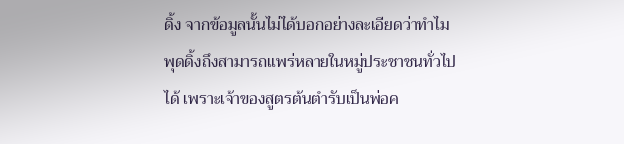ดิ้ง จากข้อมูลนั้นไม่ได้บอกอย่างละเอียดว่าทำไมพุดดิ้งถึงสามารถแพร่หลายในหมู่ประชาชนทั่วไปได้ เพราะเจ้าของสูตรต้นตำรับเป็นพ่อค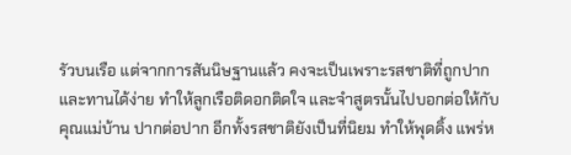รัวบนเรือ แต่จากการสันนิษฐานแล้ว คงจะเป็นเพราะรสชาติที่ถูกปาก และทานได้ง่าย ทำให้ลูกเรือติดอกติดใจ และจำสูตรนั้นไปบอกต่อให้กับคุณแม่บ้าน ปากต่อปาก อีกทั้งรสชาติยังเป็นที่นิยม ทำให้พุดดิ้ง แพร่ห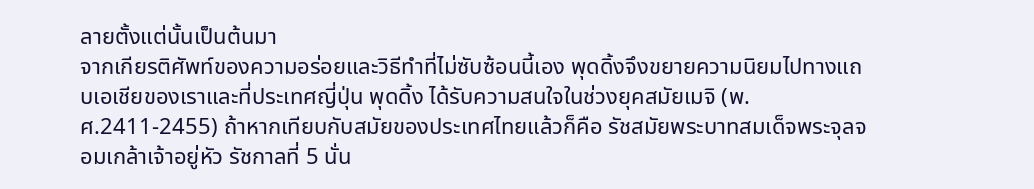ลายตั้งแต่นั้นเป็นต้นมา
จากเกียรติศัพท์ของความอร่อยและวิธีทำที่ไม่ซับซ้อนนี้เอง พุดดิ้งจึงขยายความนิยมไปทางแถบเอเชียของเราและที่ประเทศญี่ปุ่น พุดดิ้ง ได้รับความสนใจในช่วงยุคสมัยเมจิ (พ.ศ.2411-2455) ถ้าหากเทียบกับสมัยของประเทศไทยแล้วก็คือ รัชสมัยพระบาทสมเด็จพระจุลจอมเกล้าเจ้าอยู่หัว รัชกาลที่ 5 นั่น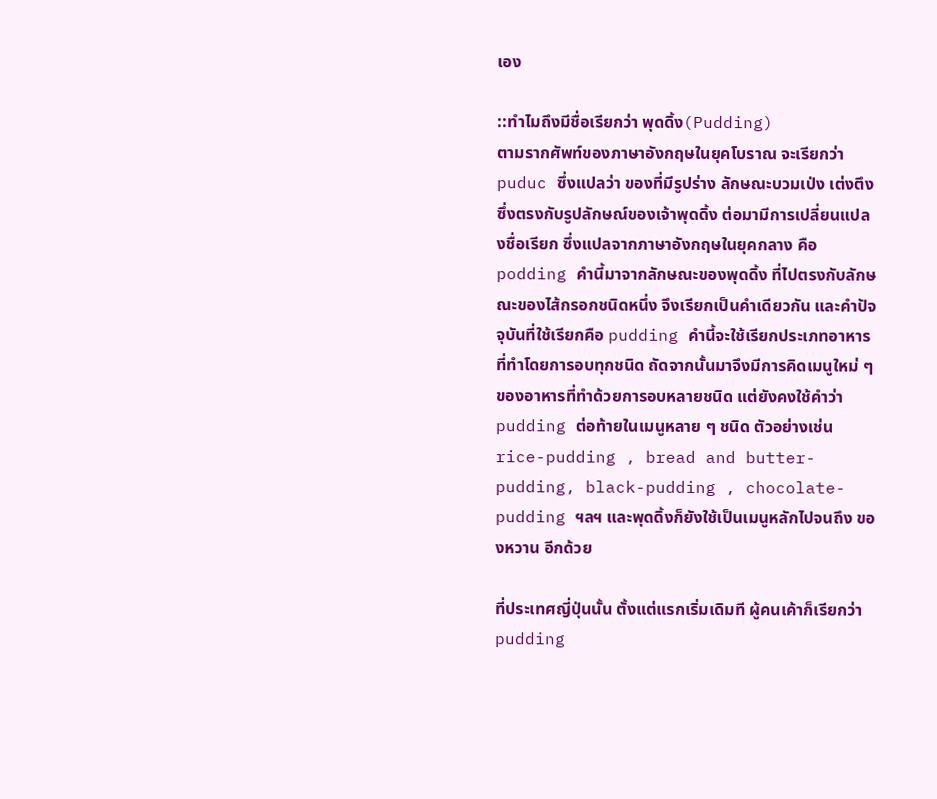เอง

::ทำไมถึงมีชื่อเรียกว่า พุดดิ้ง(Pudding)
ตามรากศัพท์ของภาษาอังกฤษในยุคโบราณ จะเรียกว่า puduc ซึ่งแปลว่า ของที่มีรูปร่าง ลักษณะบวมเป่ง เต่งตึง ซึ่งตรงกับรูปลักษณ์ของเจ้าพุดดิ้ง ต่อมามีการเปลี่ยนแปลงชื่อเรียก ซึ่งแปลจากภาษาอังกฤษในยุคกลาง คือ podding คำนี้มาจากลักษณะของพุดดิ้ง ที่ไปตรงกับลักษณะของไส้กรอกชนิดหนึ่ง จึงเรียกเป็นคำเดียวกัน และคำปัจจุบันที่ใช้เรียกคือ pudding คำนี้จะใช้เรียกประเภทอาหารที่ทำโดยการอบทุกชนิด ถัดจากนั้นมาจึงมีการคิดเมนูใหม่ ๆ ของอาหารที่ทำด้วยการอบหลายชนิด แต่ยังคงใช้คำว่า pudding ต่อท้ายในเมนูหลาย ๆ ชนิด ตัวอย่างเช่น rice-pudding , bread and butter-pudding, black-pudding , chocolate-pudding ฯลฯ และพุดดิ้งก็ยังใช้เป็นเมนูหลักไปจนถึง ของหวาน อีกด้วย

ที่ประเทศญี่ปุ่นนั้น ตั้งแต่แรกเริ่มเดิมที ผู้คนเค้าก็เรียกว่า pudding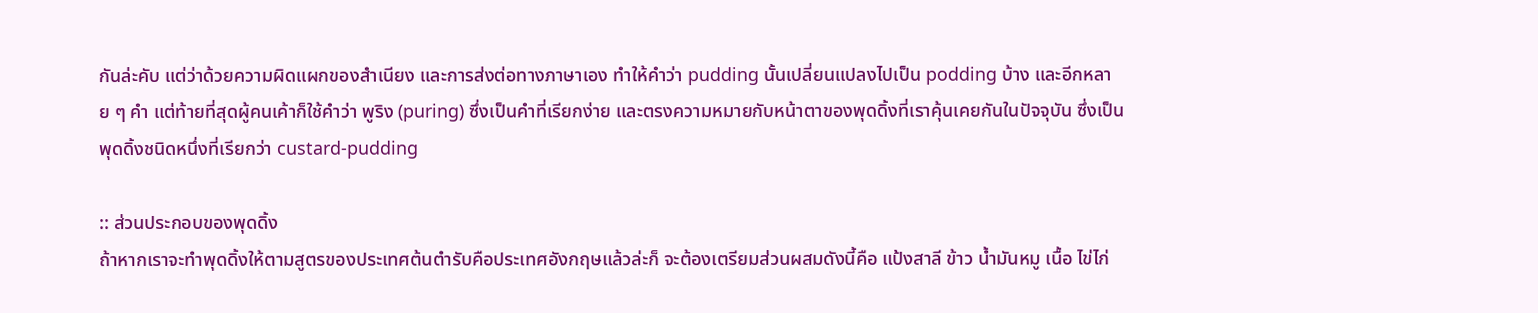กันล่ะคับ แต่ว่าด้วยความผิดแผกของสำเนียง และการส่งต่อทางภาษาเอง ทำให้คำว่า pudding นั้นเปลี่ยนแปลงไปเป็น podding บ้าง และอีกหลาย ๆ คำ แต่ท้ายที่สุดผู้คนเค้าก็ใช้คำว่า พูริง (puring) ซึ่งเป็นคำที่เรียกง่าย และตรงความหมายกับหน้าตาของพุดดิ้งที่เราคุ้นเคยกันในปัจจุบัน ซึ่งเป็นพุดดิ้งชนิดหนึ่งที่เรียกว่า custard-pudding

:: ส่วนประกอบของพุดดิ้ง
ถ้าหากเราจะทำพุดดิ้งให้ตามสูตรของประเทศต้นตำรับคือประเทศอังกฤษแล้วล่ะก็ จะต้องเตรียมส่วนผสมดังนี้คือ แป้งสาลี ข้าว น้ำมันหมู เนื้อ ไข่ไก่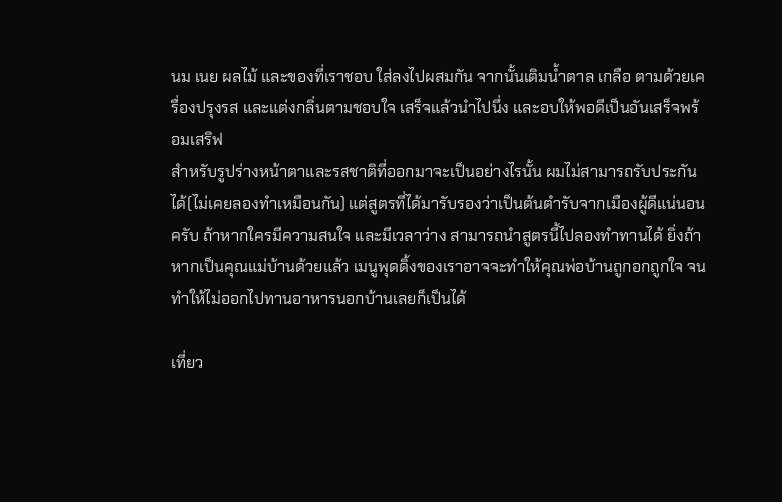นม เนย ผลไม้ และของที่เราชอบ ใส่ลงไปผสมกัน จากนั้นเติมน้ำตาล เกลือ ตามด้วยเครื่องปรุงรส และแต่งกลิ่นตามชอบใจ เสร็จแล้วนำไปนึ่ง และอบให้พอดีเป็นอันเสร็จพร้อมเสริฟ
สำหรับรูปร่างหน้าตาและรสชาติที่ออกมาจะเป็นอย่างไรนั้น ผมไม่สามารถรับประกันได้(ไม่เคยลองทำเหมือนกัน) แต่สูตรที่ได้มารับรองว่าเป็นต้นตำรับจากเมืองผู้ดีแน่นอนครับ ถ้าหากใครมีความสนใจ และมีเวลาว่าง สามารถนำสูตรนี้ไปลองทำทานได้ ยิ่งถ้าหากเป็นคุณแม่บ้านด้วยแล้ว เมนูพุดดิ้งของเราอาจจะทำให้คุณพ่อบ้านถูกอกถูกใจ จนทำให้ไม่ออกไปทานอาหารนอกบ้านเลยก็เป็นได้

เที่ยว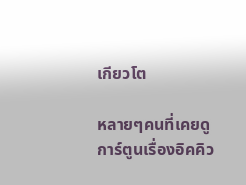เกียวโต

หลายๆคนที่เคยดูการ์ตูนเรื่องอิคคิว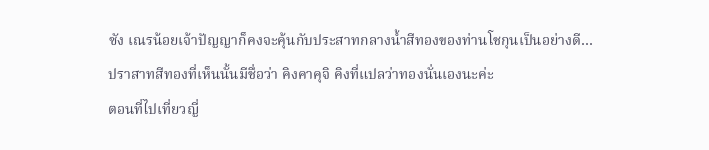ซัง เณรน้อยเจ้าปัญญาก็คงจะคุ้นกับประสาทกลางน้ำสีทองของท่านโชกุนเป็นอย่างดี…
ปราสาทสีทองที่เห็นนั้นมีชื่อว่า คิงคาคุจิ คิงที่แปลว่าทองนั่นเองนะค่ะ
ตอนที่ไปเที่ยวญี่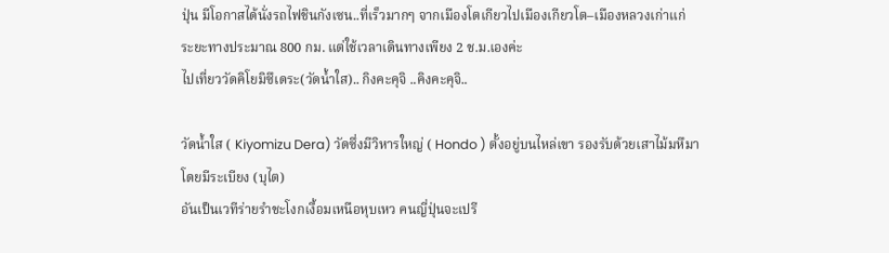ปุ่น มีโอกาสได้นั่งรถไฟชินกังเซน..ที่เร็วมากๆ จากเมืองโตเกียวไปเมืองเกียวโต–เมืองหลวงเก่าแก่
ระยะทางประมาณ 800 กม. แต่ใช้เวลาเดินทางเพียง 2 ช.ม.เองค่ะ
ไปเที่ยววัดคิโยมิซึเดระ(วัดน้ำใส).. กิงคะคุจิ ..คิงคะคุจิ..

วัดน้ำใส ( Kiyomizu Dera) วัดซึ่งมีวิหารใหญ่ ( Hondo ) ตั้งอยู่บนไหล่เขา รองรับด้วยเสาไม้มหึมาโดยมีระเบียง (บุไต)
อันเป็นเวทีร่ายรำชะโงกเงื้อมเหนือหุบเหว คนญี่ปุ่นจะเปรี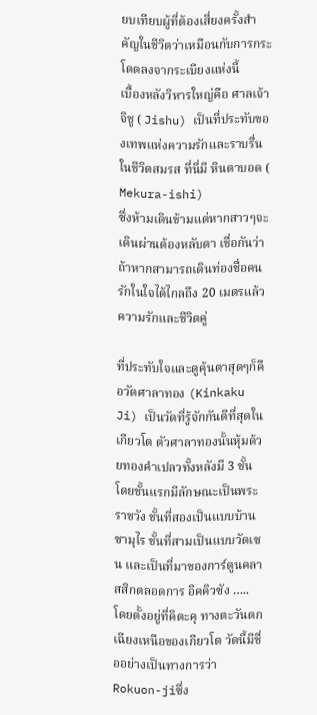ยบเทียบผู้ที่ต้องเสี่ยงครั้งสำคัญในชีวิตว่าเหมือนกับการกระโดดลงจากระเบียงแห่งนี้
เบื้องหลังวิหารใหญ่คือ ศาลเจ้าจิชู ( Jishu) เป็นที่ประทับของเทพแห่งความรักและราบรื่นในชีวิตสมรส ที่นี่มี หินตาบอด ( Mekura-ishi)
ซึ่งห้ามเดินข้ามแต่หากสาวๆจะเดินผ่านต้องหลับตา เชื่อกันว่าถ้าหากสามารถเดินท่องชื่อคนรักในใจได้ไกลถึง 20 เมตรแล้วความรักและชีวิตคู่

ที่ประทับใจและดูคุ้นตาสุดๆก็คือวัดศาลาทอง (Kinkaku Ji) เป็นวัดที่รู้จักกันดีที่สุดในเกียวโต ตัวศาลาทองนั้นหุ้มด้วยทองคำเปลวทั้งหลังมี 3 ชั้น
โดยชั้นแรกมีลักษณะเป็นพระราชวัง ชั้นที่สองเป็นแบบบ้านซามุไร ชั้นที่สามเป็นแบบวัดเซน และเป็นที่มาของการ์ตูนคลาสสิกตลอดการ อิคคิวซัง …..
โดยตั้งอยู่ที่คิตะคุ ทางตะวันตกเฉียงเหนือของเกียวโต วัดนี้มีชื่ออย่างเป็นทางการว่า Rokuon-jiซึ่ง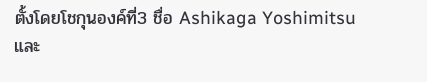ตั้งโดยโชกุนองค์ที่3 ชื่อ Ashikaga Yoshimitsu
และ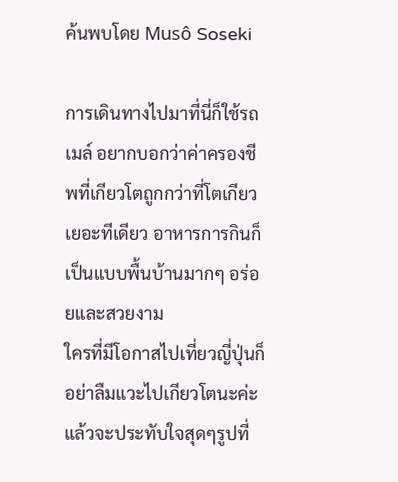ค้นพบโดย Musô Soseki

การเดินทางไปมาที่นี่ก็ใช้รถเมล์ อยากบอกว่าค่าครองชีพที่เกียวโตถูกกว่าที่โตเกียวเยอะทีเดียว อาหารการกินก็เป็นแบบพื้นบ้านมากๆ อร่อยและสวยงาม
ใครที่มีโอกาสไปเที่ยวญี่ปุ่นก็อย่าลืมแวะไปเกียวโตนะค่ะ แล้วจะประทับใจสุดๆรูปที่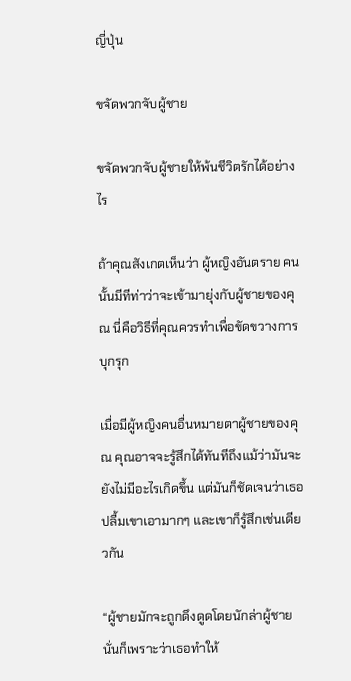ญี่ปุ่น

ขจัดพวกจับผู้ชาย

ขจัดพวกจับผู้ชายให้พ้นชีวิตรักได้อย่างไร

ถ้าคุณสังเกตเห็นว่า ผู้หญิงอันตราย คนนั้นมีทีท่าว่าจะเข้ามายุ่งกับผู้ชายของคุณ นี่คือวิธีที่คุณควรทำเพื่อขัดขวางการบุกรุก

เมื่อมีผู้หญิงคนอื่นหมายตาผู้ชายของคุณ คุณอาจจะรู้สึกได้ทันทีถึงแม้ว่ามันจะยังไม่มีอะไรเกิดขึ้น แต่มันก็ชัดเจนว่าเธอปลื้มเขาเอามากๆ และเขาก็รู้สึกเช่นเดียวกัน

“ผู้ชายมักจะถูกดึงดูดโดยนักล่าผู้ชาย นั่นก็เพราะว่าเธอทำให้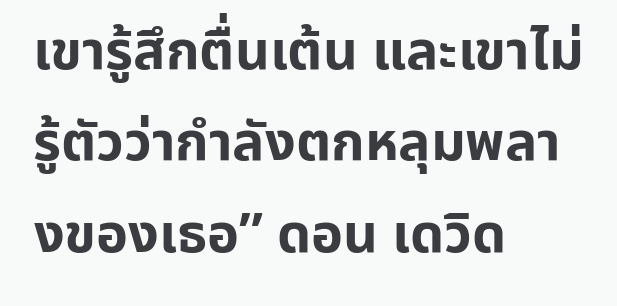เขารู้สึกตื่นเต้น และเขาไม่รู้ตัวว่ากำลังตกหลุมพลางของเธอ” ดอน เดวิด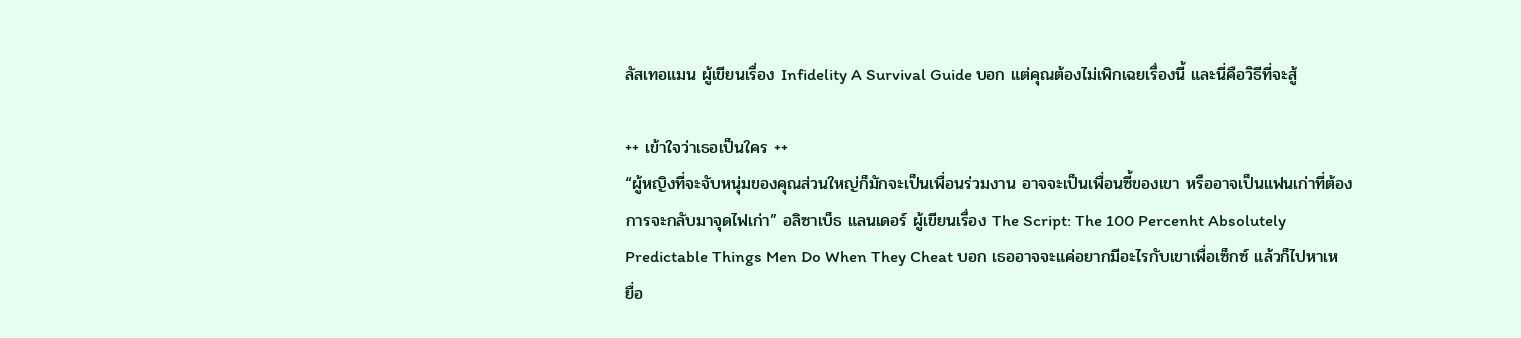ลัสเทอแมน ผู้เขียนเรื่อง Infidelity A Survival Guide บอก แต่คุณต้องไม่เพิกเฉยเรื่องนี้ และนี่คือวิธีที่จะสู้

++ เข้าใจว่าเธอเป็นใคร ++
“ผู้หญิงที่จะจับหนุ่มของคุณส่วนใหญ่ก็มักจะเป็นเพื่อนร่วมงาน อาจจะเป็นเพื่อนซี้ของเขา หรืออาจเป็นแฟนเก่าที่ต้องการจะกลับมาจุดไฟเก่า” อลิซาเบ็ธ แลนเดอร์ ผู้เขียนเรื่อง The Script: The 100 Percenht Absolutely Predictable Things Men Do When They Cheat บอก เธออาจจะแค่อยากมีอะไรกับเขาเพื่อเซ็กซ์ แล้วก็ไปหาเหยื่อ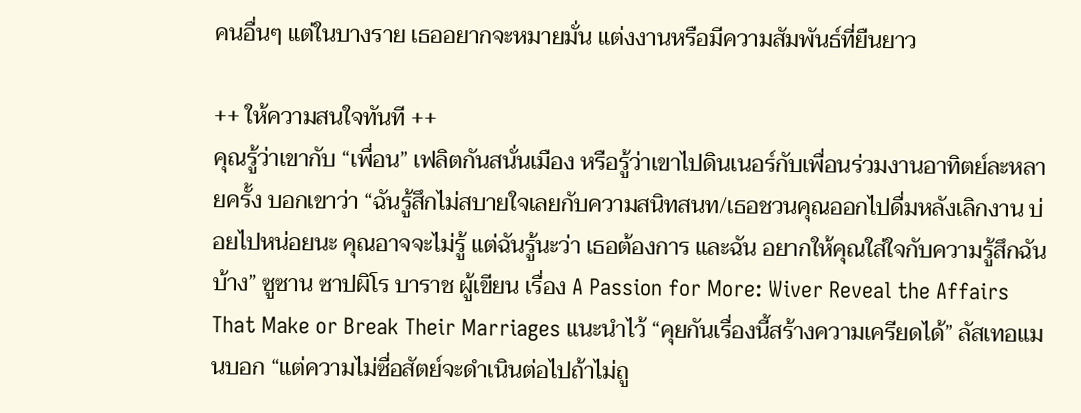คนอื่นๆ แต่ในบางราย เธออยากจะหมายมั่น แต่งงานหรือมีความสัมพันธ์ที่ยืนยาว

++ ให้ความสนใจทันที ++
คุณรู้ว่าเขากับ “เพื่อน” เฟลิตกันสนั่นเมือง หรือรู้ว่าเขาไปดินเนอร์กับเพื่อนร่วมงานอาทิตย์ละหลายครั้ง บอกเขาว่า “ฉันรู้สึกไม่สบายใจเลยกับความสนิทสนท/เธอชวนคุณออกไปดื่มหลังเลิกงาน บ่อยไปหน่อยนะ คุณอาจจะไม่รู้ แต่ฉันรู้นะว่า เธอต้องการ และฉัน อยากให้คุณใส่ใจกับความรู้สึกฉันบ้าง” ซูซาน ซาปผิโร บาราช ผู้เขียน เรื่อง A Passion for More: Wiver Reveal the Affairs That Make or Break Their Marriages แนะนำไว้ “คุยกันเรื่องนี้สร้างความเครียดได้” ลัสเทอแมนบอก “แต่ความไม่ซื่อสัตย์จะดำเนินต่อไปถ้าไม่ถู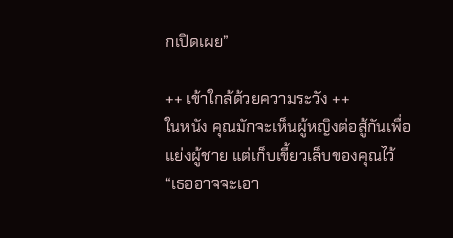กเปิดเผย”

++ เข้าใกล้ด้วยความระวัง ++
ในหนัง คุณมักจะเห็นผู้หญิงต่อสู้กันเพื่อแย่งผู้ชาย แต่เก็บเขี้ยวเล็บของคุณไว้ “เธออาจจะเอา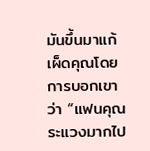มันขึ้นมาแก้เผ็ดคุณโดยการบอกเขาว่า “แฟนคุณระแวงมากไป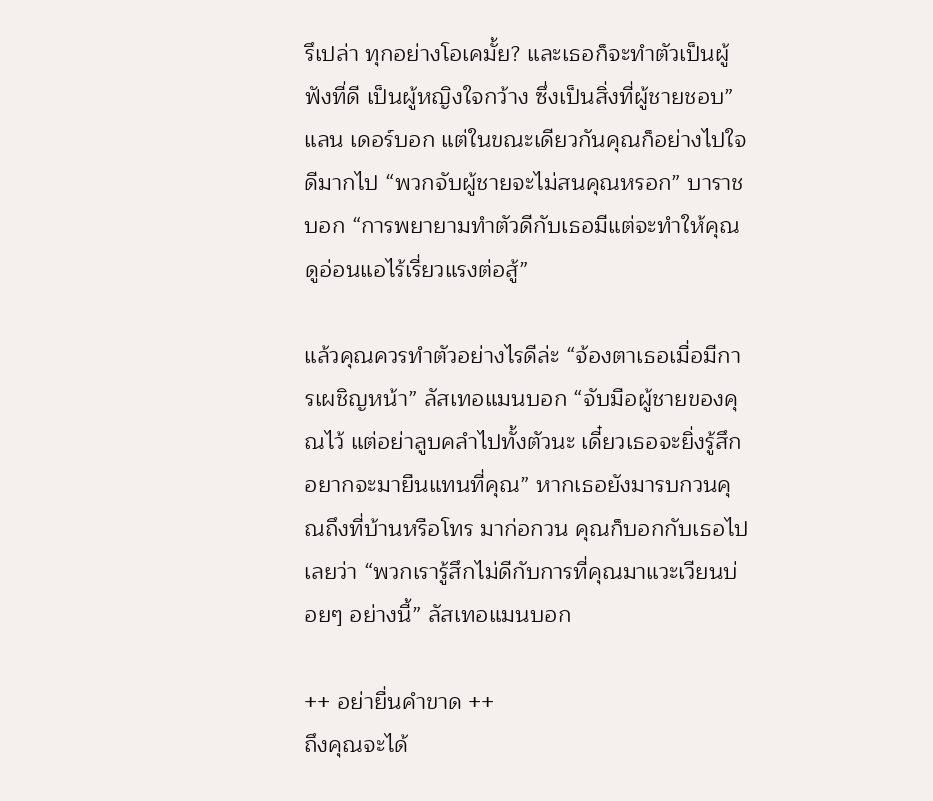รึเปล่า ทุกอย่างโอเคมั้ย? และเธอก็จะทำตัวเป็นผู้ฟังที่ดี เป็นผู้หญิงใจกว้าง ซึ่งเป็นสิ่งที่ผู้ชายชอบ” แลน เดอร์บอก แต่ในขณะเดียวกันคุณก็อย่างไปใจดีมากไป “พวกจับผู้ชายจะไม่สนคุณหรอก” บาราชบอก “การพยายามทำตัวดีกับเธอมีแต่จะทำให้คุณดูอ่อนแอไร้เรี่ยวแรงต่อสู้”

แล้วคุณควรทำตัวอย่างไรดีล่ะ “จ้องตาเธอเมื่อมีการเผชิญหน้า” ลัสเทอแมนบอก “จับมือผู้ชายของคุณไว้ แต่อย่าลูบคลำไปทั้งตัวนะ เดี๋ยวเธอจะยิ่งรู้สึกอยากจะมายืนแทนที่คุณ” หากเธอยังมารบกวนคุณถึงที่บ้านหรือโทร มาก่อกวน คุณก็บอกกับเธอไปเลยว่า “พวกเรารู้สึกไม่ดีกับการที่คุณมาแวะเวียนบ่อยๆ อย่างนี้” ลัสเทอแมนบอก

++ อย่ายื่นคำขาด ++
ถึงคุณจะได้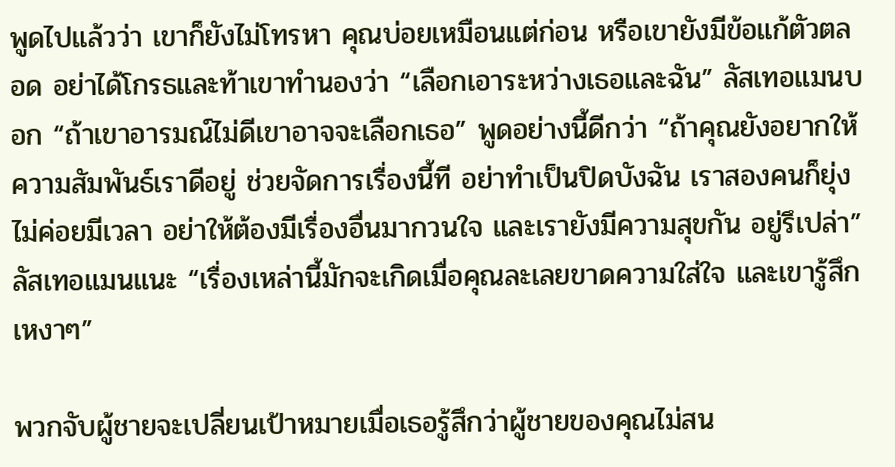พูดไปแล้วว่า เขาก็ยังไม่โทรหา คุณบ่อยเหมือนแต่ก่อน หรือเขายังมีข้อแก้ตัวตลอด อย่าได้โกรธและท้าเขาทำนองว่า “เลือกเอาระหว่างเธอและฉัน” ลัสเทอแมนบอก “ถ้าเขาอารมณ์ไม่ดีเขาอาจจะเลือกเธอ” พูดอย่างนี้ดีกว่า “ถ้าคุณยังอยากให้ความสัมพันธ์เราดีอยู่ ช่วยจัดการเรื่องนี้ที อย่าทำเป็นปิดบังฉัน เราสองคนก็ยุ่งไม่ค่อยมีเวลา อย่าให้ต้องมีเรื่องอื่นมากวนใจ และเรายังมีความสุขกัน อยู่รึเปล่า” ลัสเทอแมนแนะ “เรื่องเหล่านี้มักจะเกิดเมื่อคุณละเลยขาดความใส่ใจ และเขารู้สึกเหงาๆ”

พวกจับผู้ชายจะเปลี่ยนเป้าหมายเมื่อเธอรู้สึกว่าผู้ชายของคุณไม่สน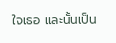ใจเธอ และนั้นเป็น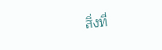สิ่งที่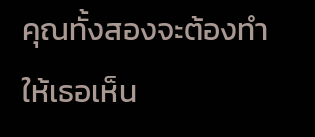คุณทั้งสองจะต้องทำให้เธอเห็น